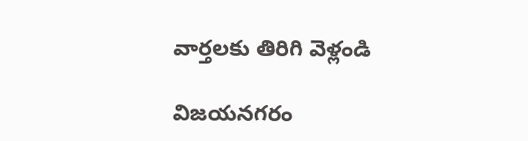వార్తలకు తిరిగి వెళ్లండి

విజయనగరం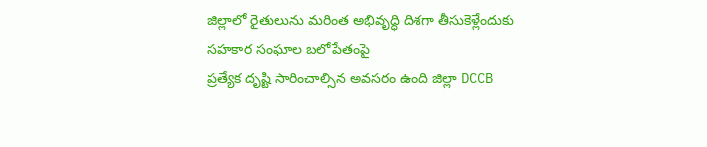జిల్లాలో రైతులును మరింత అభివృద్ధి దిశగా తీసుకెళ్లేందుకు సహకార సంఘాల బలోపేతంపై
ప్రత్యేక దృష్టి సారించాల్సిన అవసరం ఉంది జిల్లా DCCB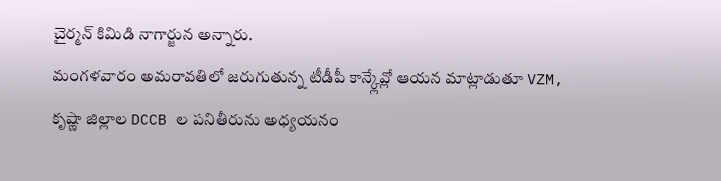చైర్మన్ కిమిడి నాగార్జున అన్నారు.
మంగళవారం అమరావతిలో జరుగుతున్న టీడీపీ కాన్క్లేవ్లో ఆయన మాట్లాడుతూ VZM, కృష్ణా జిల్లాల DCCB ల పనితీరును అధ్యయనం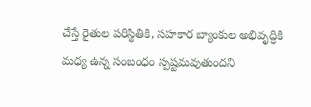చేస్తే రైతుల పరిస్థితికి, సహకార బ్యాంకుల అభివృద్ధికి మధ్య ఉన్న సంబంధం స్పష్టమవుతుందని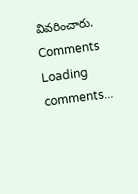వివరించారు.
Comments
Loading comments...